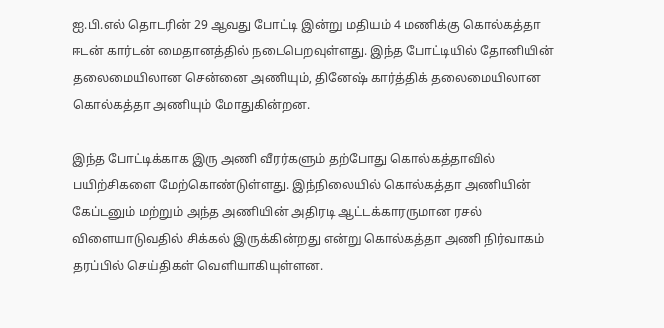ஐ.பி.எல் தொடரின் 29 ஆவது போட்டி இன்று மதியம் 4 மணிக்கு கொல்கத்தா ஈடன் கார்டன் மைதானத்தில் நடைபெறவுள்ளது. இந்த போட்டியில் தோனியின் தலைமையிலான சென்னை அணியும், தினேஷ் கார்த்திக் தலைமையிலான கொல்கத்தா அணியும் மோதுகின்றன.

இந்த போட்டிக்காக இரு அணி வீரர்களும் தற்போது கொல்கத்தாவில் பயிற்சிகளை மேற்கொண்டுள்ளது. இந்நிலையில் கொல்கத்தா அணியின் கேப்டனும் மற்றும் அந்த அணியின் அதிரடி ஆட்டக்காரருமான ரசல் விளையாடுவதில் சிக்கல் இருக்கின்றது என்று கொல்கத்தா அணி நிர்வாகம் தரப்பில் செய்திகள் வெளியாகியுள்ளன.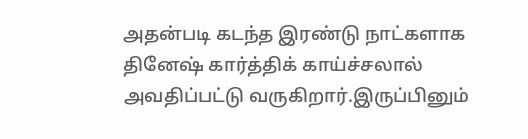அதன்படி கடந்த இரண்டு நாட்களாக தினேஷ் கார்த்திக் காய்ச்சலால் அவதிப்பட்டு வருகிறார்.இருப்பினும்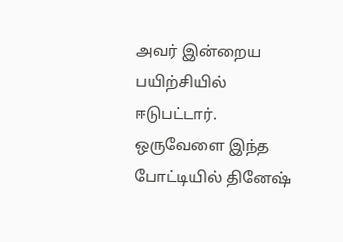அவர் இன்றைய பயிற்சியில் ஈடுபட்டார். ஒருவேளை இந்த போட்டியில் தினேஷ்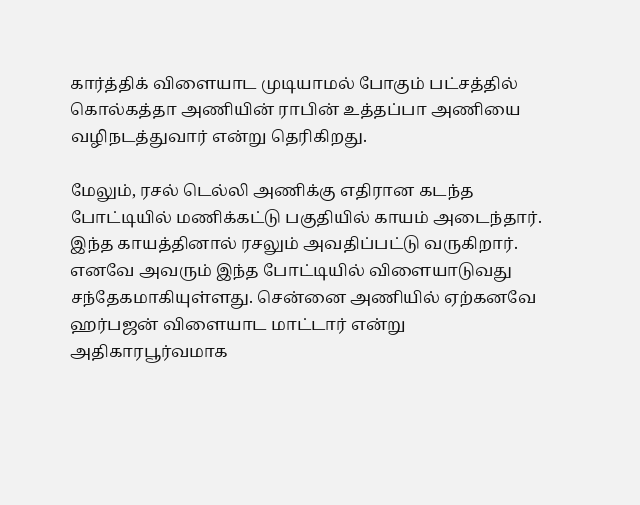கார்த்திக் விளையாட முடியாமல் போகும் பட்சத்தில் கொல்கத்தா அணியின் ராபின் உத்தப்பா அணியை வழிநடத்துவார் என்று தெரிகிறது.

மேலும், ரசல் டெல்லி அணிக்கு எதிரான கடந்த போட்டியில் மணிக்கட்டு பகுதியில் காயம் அடைந்தார். இந்த காயத்தினால் ரசலும் அவதிப்பட்டு வருகிறார். எனவே அவரும் இந்த போட்டியில் விளையாடுவது சந்தேகமாகியுள்ளது. சென்னை அணியில் ஏற்கனவே ஹர்பஜன் விளையாட மாட்டார் என்று அதிகாரபூர்வமாக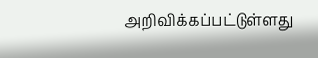அறிவிக்கப்பட்டுள்ளது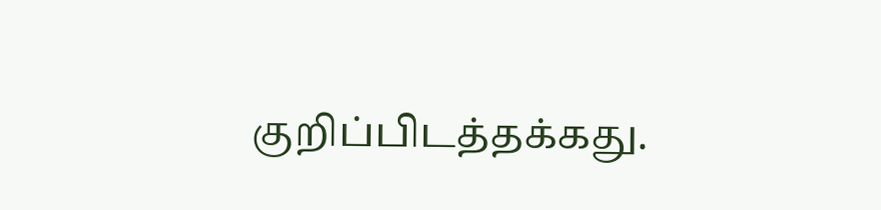குறிப்பிடத்தக்கது.